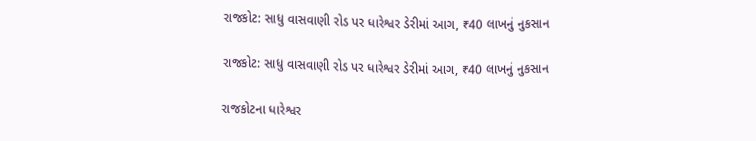રાજકોટ: સાધુ વાસવાણી રોડ પર ધારેશ્વર ડેરીમાં આગ, ₹40 લાખનું નુકસાન

રાજકોટ: સાધુ વાસવાણી રોડ પર ધારેશ્વર ડેરીમાં આગ, ₹40 લાખનું નુકસાન

રાજકોટના ધારેશ્વર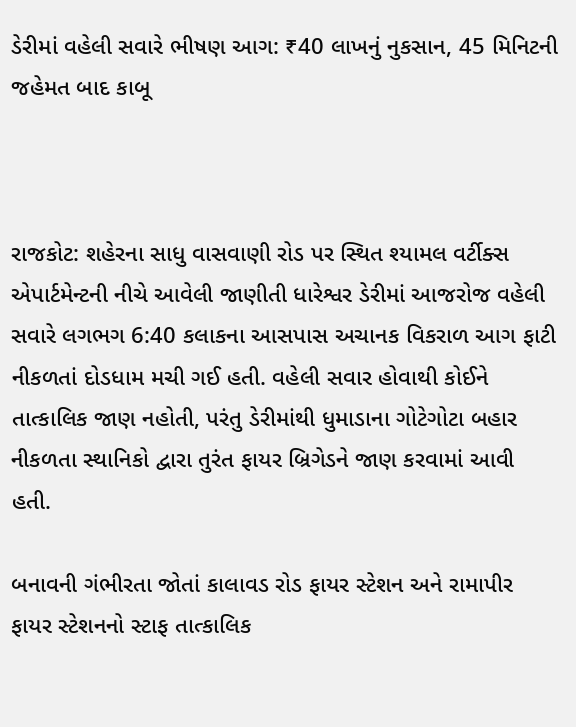ડેરીમાં વહેલી સવારે ભીષણ આગ: ₹40 લાખનું નુકસાન, 45 મિનિટની જહેમત બાદ કાબૂ



રાજકોટ: શહેરના સાધુ વાસવાણી રોડ પર સ્થિત શ્યામલ વર્ટીક્સ એપાર્ટમેન્ટની નીચે આવેલી જાણીતી ધારેશ્વર ડેરીમાં આજરોજ વહેલી સવારે લગભગ 6:40 કલાકના આસપાસ અચાનક વિકરાળ આગ ફાટી નીકળતાં દોડધામ મચી ગઈ હતી. વહેલી સવાર હોવાથી કોઈને તાત્કાલિક જાણ નહોતી, પરંતુ ડેરીમાંથી ધુમાડાના ગોટેગોટા બહાર નીકળતા સ્થાનિકો દ્વારા તુરંત ફાયર બ્રિગેડને જાણ કરવામાં આવી હતી.

બનાવની ગંભીરતા જોતાં કાલાવડ રોડ ફાયર સ્ટેશન અને રામાપીર ફાયર સ્ટેશનનો સ્ટાફ તાત્કાલિક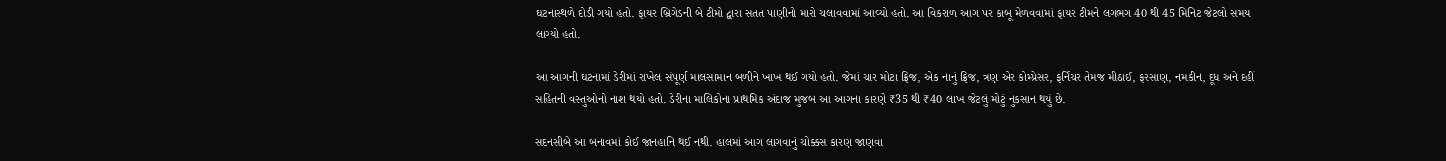ઘટનાસ્થળે દોડી ગયો હતો. ફાયર બ્રિગેડની બે ટીમો દ્વારા સતત પાણીનો મારો ચલાવવામાં આવ્યો હતો. આ વિકરાળ આગ પર કાબૂ મેળવવામાં ફાયર ટીમને લગભગ 40 થી 45 મિનિટ જેટલો સમય લાગ્યો હતો.

આ આગની ઘટનામાં ડેરીમાં રાખેલ સંપૂર્ણ માલસામાન બળીને ખાખ થઈ ગયો હતો. જેમાં ચાર મોટા ફ્રિજ, એક નાનું ફ્રિજ, ત્રણ એર કોમ્પ્રેસર, ફર્નિચર તેમજ મીઠાઈ, ફરસાણ, નમકીન, દૂધ અને દહીં સહિતની વસ્તુઓનો નાશ થયો હતો. ડેરીના માલિકોના પ્રાથમિક અંદાજ મુજબ આ આગના કારણે ₹35 થી ₹40 લાખ જેટલું મોટું નુકસાન થયું છે.

સદનસીબે આ બનાવમાં કોઈ જાનહાનિ થઈ નથી. હાલમાં આગ લાગવાનું ચોક્કસ કારણ જાણવા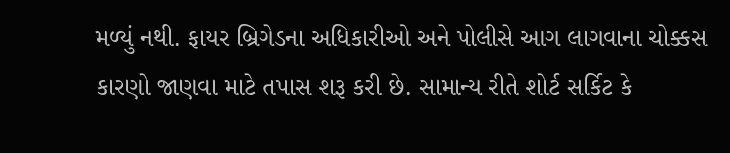મળ્યું નથી. ફાયર બ્રિગેડના અધિકારીઓ અને પોલીસે આગ લાગવાના ચોક્કસ કારણો જાણવા માટે તપાસ શરૂ કરી છે. સામાન્ય રીતે શોર્ટ સર્કિટ કે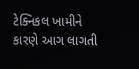ટેક્નિકલ ખામીને કારણે આગ લાગતી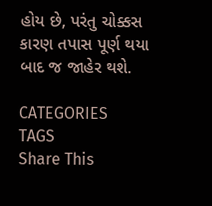હોય છે, પરંતુ ચોક્કસ કારણ તપાસ પૂર્ણ થયા બાદ જ જાહેર થશે.

CATEGORIES
TAGS
Share This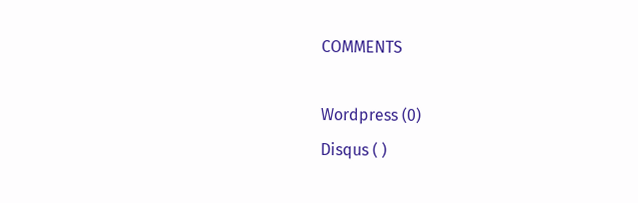COMMENTS

Wordpress (0)
Disqus ( )